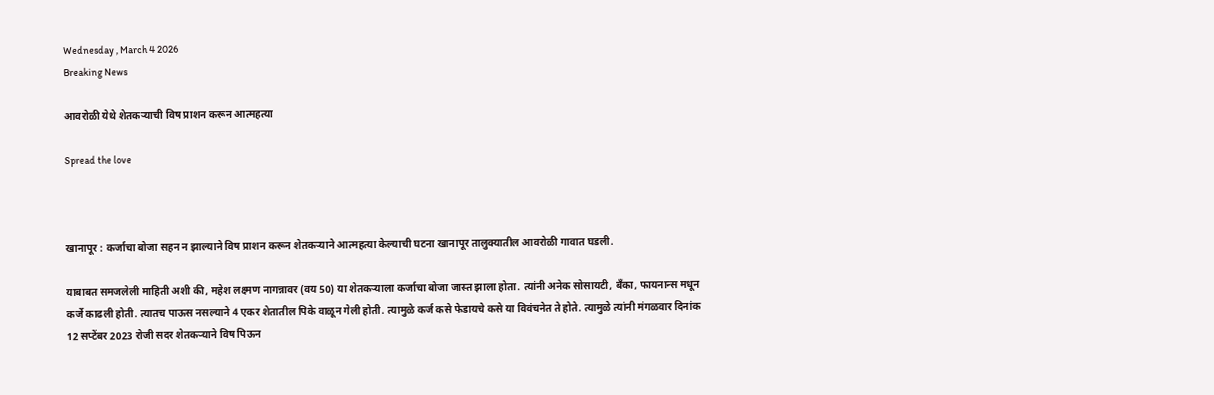Wednesday , March 4 2026
Breaking News

आवरोळी येथे शेतकऱ्याची विष प्राशन करून आत्महत्या

Spread the love



खानापूर : कर्जाचा बोजा सहन न झाल्याने विष प्राशन करून शेतकऱ्याने आत्महत्या केल्याची घटना खानापूर तालुक्यातील आवरोळी गावात घडली.

याबाबत समजलेली माहिती अशी की, महेश लक्ष्मण नागन्नावर (वय 50) या शेतकऱ्याला कर्जाचा बोजा जास्त झाला होता. त्यांनी अनेक सोसायटी, बँका, फायनान्स मधून कर्जे काढली होती. त्यातच पाऊस नसल्याने 4 एकर शेतातील पिके वाळून गेली होती. त्यामुळे कर्ज कसे फेडायचे कसे या विवंचनेत ते होते. त्यामुळे त्यांनी मंगळवार दिनांक 12 सप्टेंबर 2023 रोजी सदर शेतकऱ्याने विष पिऊन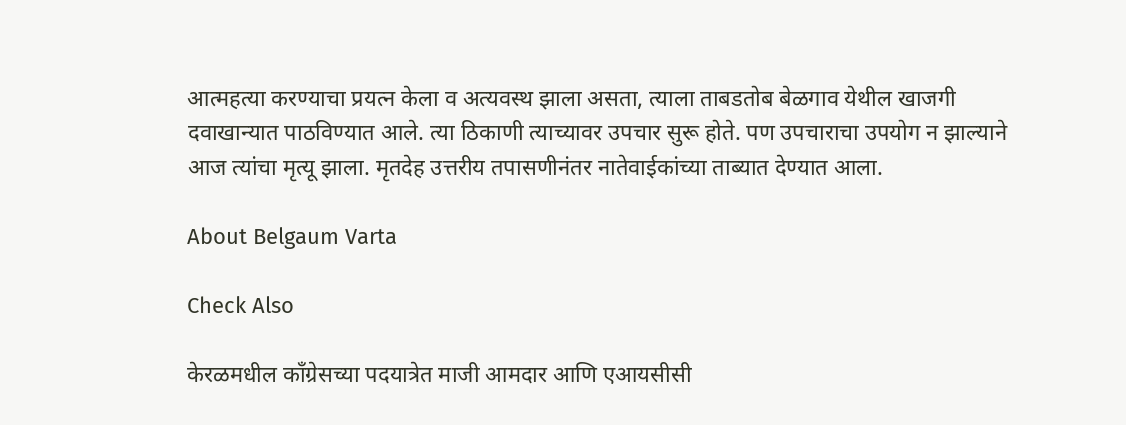आत्महत्या करण्याचा प्रयत्न केला व अत्यवस्थ झाला असता, त्याला ताबडतोब बेळगाव येथील खाजगी दवाखान्यात पाठविण्यात आले. त्या ठिकाणी त्याच्यावर उपचार सुरू होते. पण उपचाराचा उपयोग न झाल्याने आज त्यांचा मृत्यू झाला. मृतदेह उत्तरीय तपासणीनंतर नातेवाईकांच्या ताब्यात देण्यात आला.

About Belgaum Varta

Check Also

केरळमधील काँग्रेसच्या पदयात्रेत माजी आमदार आणि एआयसीसी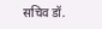सचिव डॉ.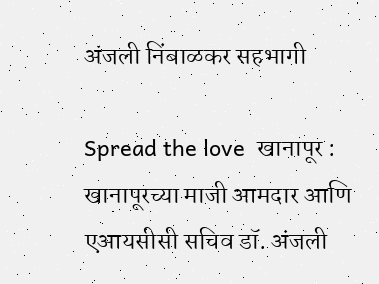अंजली निंबाळकर सहभागी

Spread the love  खानापूर : खानापूरच्या माजी आमदार आणि एआयसीसी सचिव डॉ. अंजली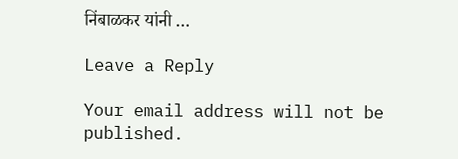निंबाळकर यांनी …

Leave a Reply

Your email address will not be published.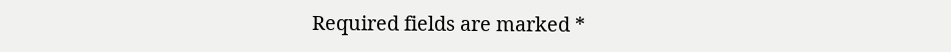Required fields are marked *